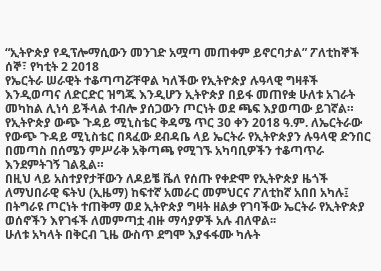“ኢትዮጵያ የዲፕሎማሲውን መንገድ አሟጣ መጠቀም ይኖርባታል” ፖለቲከኞች
ሰኞ፣ የካቲት 2 2018
የኤርትራ ሠራዊት ተቆጣጣሯቸዋል ካለችው የኢትዮጵያ ሉዓላዊ ግዛቶች እንዲወጣና ለድርድር ዝግጁ እንዲሆን ኢትዮጵያ በይፋ መጠየቋ ሁለቱ አገራት መካከል ሊነሳ ይችላል ተብሎ ያሰጋውን ጦርነት ወደ ጫፍ እያወጣው ይገኛል።
የኢትዮጵያ ውጭ ጉዳይ ሚኒስቴር ቅዳሜ ጥር 30 ቀን 2018 ዓ.ም. ለኤርትራው የውጭ ጉዳይ ሚኒስቴር በጻፈው ደብዳቤ ላይ ኤርትራ የኢትዮጵያን ሉዓላዊ ድንበር በመጣስ በሰሜን ምሥራቅ አቅጣጫ የሚገኙ አካባቢዎችን ተቆጣጥራ እንደምትገኝ ገልጿል።
በዚህ ላይ አስተያየታቸውን ለዶይቼ ቬለ የሰጡ የቀድሞ የኢትዮጵያ ዜጎች ለማህበራዊ ፍትህ (ኢዜማ) ከፍተኛ አመራር መምህርና ፖለቲከኛ አበበ አካሉ፤ በትግራዩ ጦርነት ተጠቅማ ወደ ኢትዮጵያ ግዛት ዘልቃ የገባችው ኤርትራ የኢትዮጵያ ወሰኖችን እየገፋች ለመምጣቷ ብዙ ማሳያዎች አሉ ብለዋል፡፡
ሁለቱ አካላት በቅርብ ጊዜ ውስጥ ደግሞ እያፋፋሙ ካሉት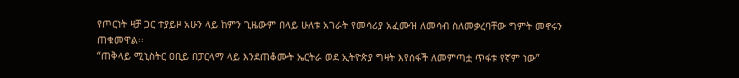የጦርነት ዛቻ ጋር ተያይዞ አሁን ላይ ከምን ጊዜውም በላይ ሁለቱ አገራት የመሳሪያ አፈሙዝ ለመሳብ ስለመቃረባቸው ግምት መኖሩን ጠቁመዋል፡፡
“ጠቅላይ ሚኒስትር ዐቢይ በፓርላማ ላይ እንደጠቆሙት ኤርትራ ወደ ኢትዮጵያ ግዛት እየሰፋች ለመምጣቷ ጥፋቱ የኛም ነው”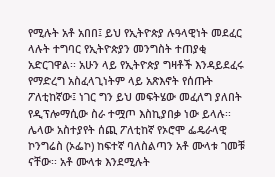የሚሉት አቶ አበበ፤ ይህ የኢትዮጵያ ሉዓላዊነት መደፈር ላሉት ተግባር የኢትዮጵያን መንግስት ተጠያቂ አድርገዋል፡፡ አሁን ላይ የኢትዮጵያ ግዛቶች እንዳይደፈሩ የማድረግ አስፈላጊነትም ላይ አጽእኖት የሰጡት ፖለቲከኛው፤ ነገር ግን ይህ መፍትሄው መፈለግ ያለበት የዲፕሎማሲው ስራ ተሟጦ እስኪያበቃ ነው ይላሉ፡፡
ሌላው አስተያየት ሰጪ ፖለቲከኛ የኦሮሞ ፌዴራላዊ ኮንግሬስ (ኦፌኮ) ከፍተኛ ባለስልጣን አቶ ሙላቱ ገመቹ ናቸው፡፡ አቶ ሙላቱ እንደሚሉት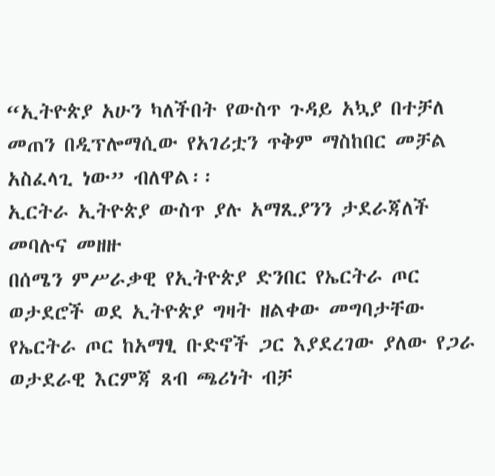“ኢትዮጵያ አሁን ካለችበት የውስጥ ጉዳይ አኳያ በተቻለ መጠን በዲፕሎማሲው የአገሪቷን ጥቅም ማስከበር መቻል አስፈላጊ ነው” ብለዋል፡፡
ኢርትራ ኢትዮጵያ ውስጥ ያሉ አማጺያንን ታደራጃለች መባሉና መዘዙ
በሰሜን ምሥራቃዊ የኢትዮጵያ ድንበር የኤርትራ ጦር ወታደሮች ወደ ኢትዮጵያ ግዛት ዘልቀው መግባታቸው የኤርትራ ጦር ከአማፂ ቡድኖች ጋር እያደረገው ያለው የጋራ ወታደራዊ እርምጃ ጸብ ጫሪነት ብቻ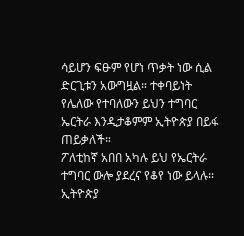ሳይሆን ፍፁም የሆነ ጥቃት ነው ሲል ድርጊቱን አውግዟል። ተቀባይነት የሌለው የተባለውን ይህን ተግባር ኤርትራ እንዲታቆምም ኢትዮጵያ በይፋ ጠይቃለች።
ፖለቲከኛ አበበ አካሉ ይህ የኤርትራ ተግባር ውሎ ያደረና የቆየ ነው ይላሉ፡፡ ኢትዮጵያ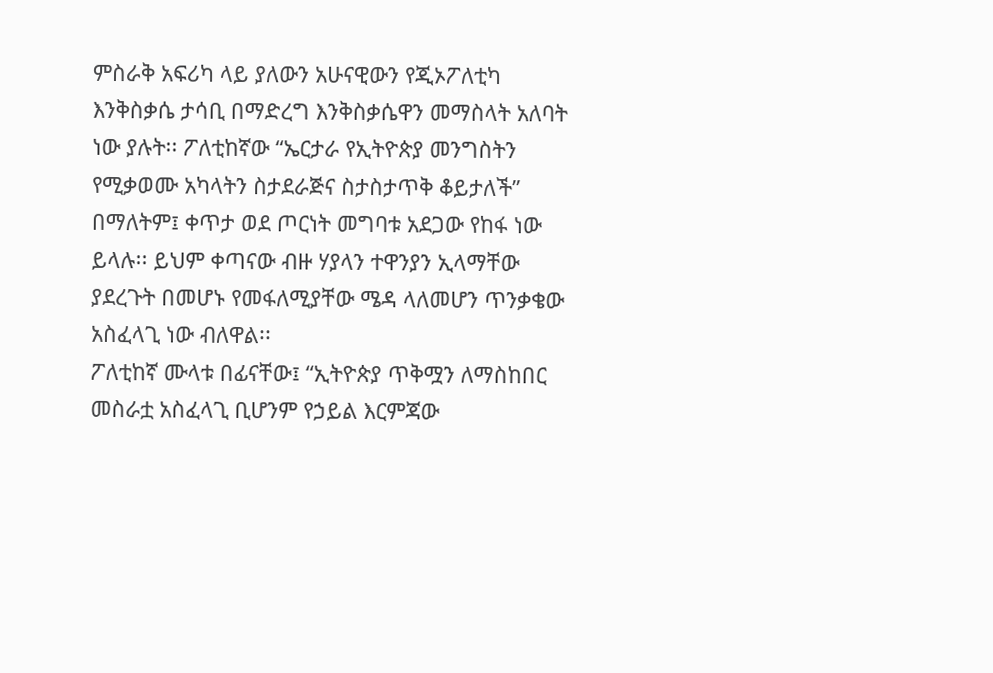ምስራቅ አፍሪካ ላይ ያለውን አሁናዊውን የጂኦፖለቲካ እንቅስቃሴ ታሳቢ በማድረግ እንቅስቃሴዋን መማስላት አለባት ነው ያሉት፡፡ ፖለቲከኛው “ኤርታራ የኢትዮጵያ መንግስትን የሚቃወሙ አካላትን ስታደራጅና ስታስታጥቅ ቆይታለች” በማለትም፤ ቀጥታ ወደ ጦርነት መግባቱ አደጋው የከፋ ነው ይላሉ፡፡ ይህም ቀጣናው ብዙ ሃያላን ተዋንያን ኢላማቸው ያደረጉት በመሆኑ የመፋለሚያቸው ሜዳ ላለመሆን ጥንቃቄው አስፈላጊ ነው ብለዋል፡፡
ፖለቲከኛ ሙላቱ በፊናቸው፤ “ኢትዮጵያ ጥቅሟን ለማስከበር መስራቷ አስፈላጊ ቢሆንም የኃይል እርምጃው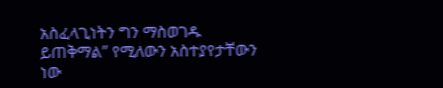አስፈላጊነትን ግን ማስወገዱ ይጠቅማል” የሚለውን አስተያየታቸውን ነው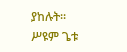ያከሉት፡፡
ሥዩም ጌቱ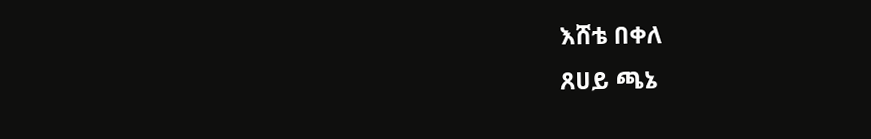እሸቴ በቀለ
ጸሀይ ጫኔ